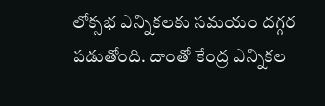లోక్సభ ఎన్నికలకు సమయం దగ్గర పడుతోంది. దాంతో కేంద్ర ఎన్నికల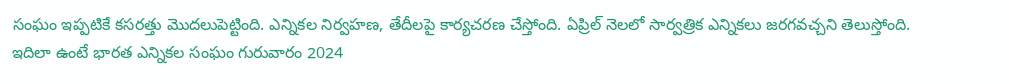సంఘం ఇప్పటికే కసరత్తు మొదలుపెట్టింది. ఎన్నికల నిర్వహణ, తేదీలపై కార్యచరణ చేస్తోంది. ఏప్రిల్ నెలలో సార్వత్రిక ఎన్నికలు జరగవచ్చని తెలుస్తోంది. ఇదిలా ఉంటే భారత ఎన్నికల సంఘం గురువారం 2024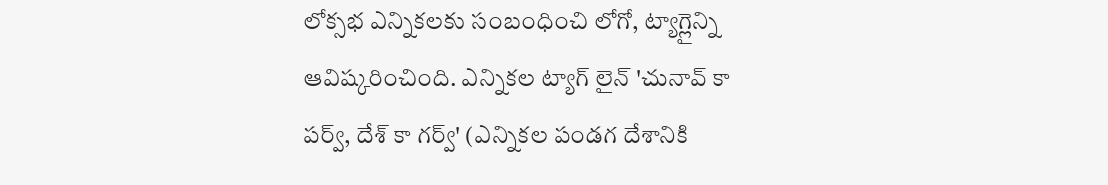లోక్సభ ఎన్నికలకు సంబంధించి లోగో, ట్యాగ్లైన్ని ఆవిష్కరించింది. ఎన్నికల ట్యాగ్ లైన్ 'చునావ్ కా పర్వ్, దేశ్ కా గర్వ్' (ఎన్నికల పండగ దేశానికి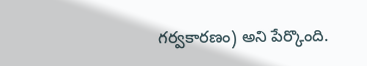గర్వకారణం) అని పేర్కొంది.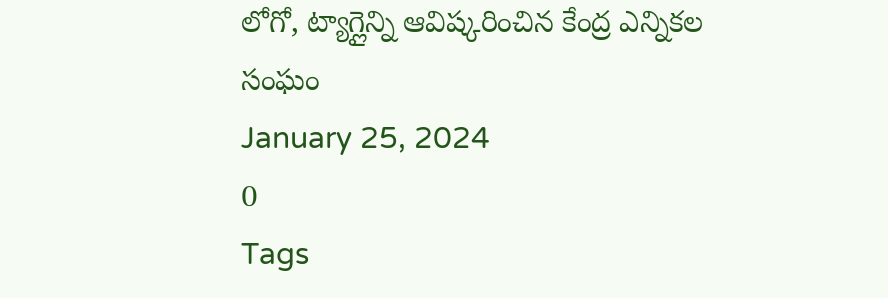లోగో, ట్యాగ్లైన్ని ఆవిష్కరించిన కేంద్ర ఎన్నికల సంఘం
January 25, 2024
0
Tags